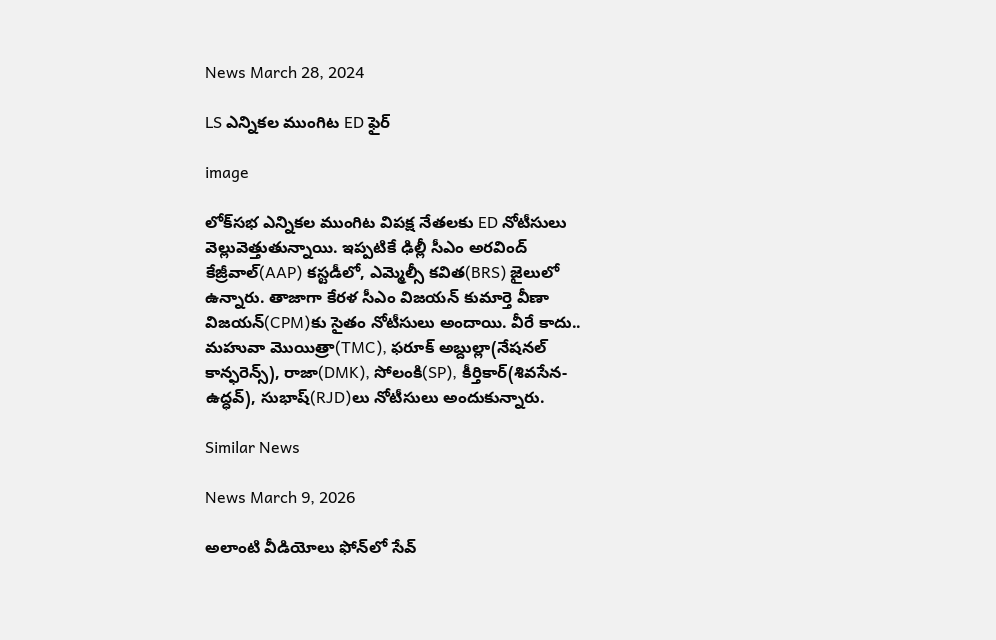News March 28, 2024

LS ఎన్నికల ముంగిట ED ఫైర్

image

లోక్‌సభ ఎన్నికల ముంగిట విపక్ష నేతలకు ED నోటీసులు వెల్లువెత్తుతున్నాయి. ఇప్పటికే ఢిల్లీ సీఎం అరవింద్ కేజ్రీవాల్(AAP) కస్టడీలో, ఎమ్మెల్సీ కవిత(BRS) జైలులో ఉన్నారు. తాజాగా కేరళ సీఎం విజయన్ కుమార్తె వీణా విజయన్(CPM)కు సైతం నోటీసులు అందాయి. వీరే కాదు.. మహువా మొయిత్రా(TMC), ఫరూక్ అబ్దుల్లా(నేషనల్ కాన్ఫరెన్స్), రాజా(DMK), సోలంకి(SP), కీర్తికార్(శివసేన-ఉద్ధవ్), సుభాష్(RJD)లు నోటీసులు అందుకున్నారు.

Similar News

News March 9, 2026

అలాంటి వీడియోలు ఫోన్‌లో సేవ్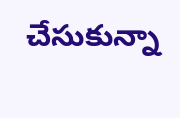చేసుకున్నా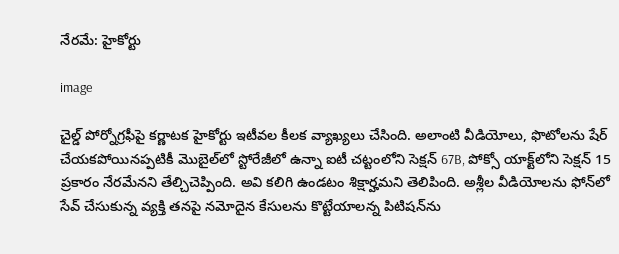నేరమే: హైకోర్టు

image

చైల్డ్ పోర్నోగ్రఫీపై కర్ణాటక హైకోర్టు ఇటీవల కీలక వ్యాఖ్యలు చేసింది. అలాంటి వీడియోలు, ఫొటోలను షేర్ చేయకపోయినప్పటికీ మొబైల్‌లో స్టోరేజీలో ఉన్నా ఐటీ చట్టంలోని సెక్షన్ 67B, పోక్సో యాక్ట్‌లోని సెక్షన్ 15 ప్రకారం నేరమేనని తేల్చిచెప్పింది. అవి కలిగి ఉండటం శిక్షార్హమని తెలిపింది. అశ్లీల వీడియోలను ఫోన్‌లో సేవ్ చేసుకున్న వ్యక్తి తనపై నమోదైన కేసులను కొట్టేయాలన్న పిటిషన్‌ను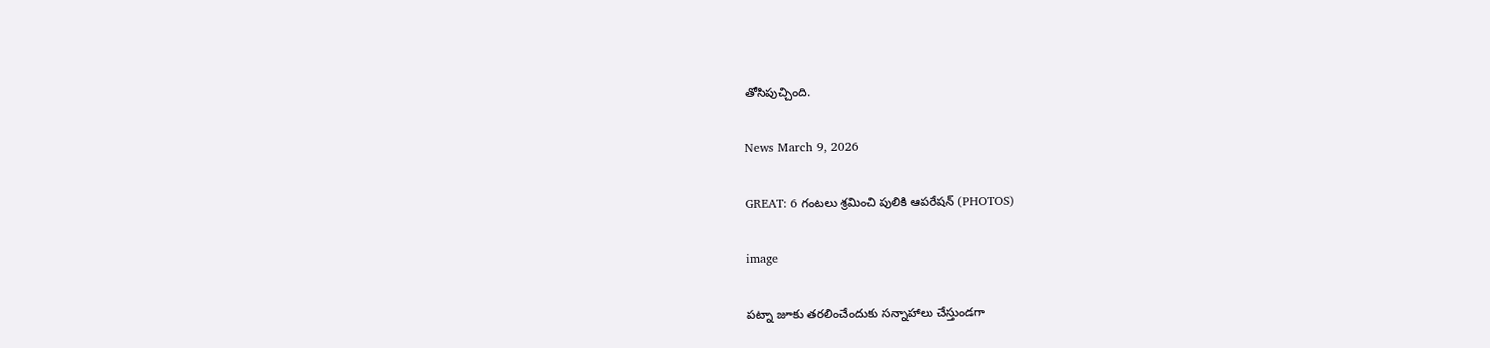తోసిపుచ్చింది.

News March 9, 2026

GREAT: 6 గంటలు శ్రమించి పులికి ఆపరేషన్ (PHOTOS)

image

పట్నా జూకు తరలించేందుకు సన్నాహాలు చేస్తుండగా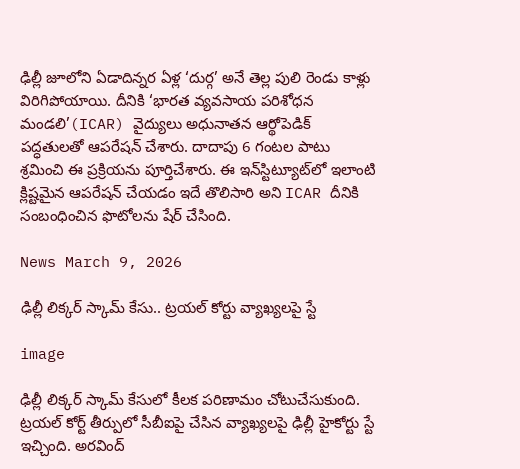ఢిల్లీ జూలోని ఏడాదిన్నర ఏళ్ల ‘దుర్గ’ అనే తెల్ల పులి రెండు కాళ్లు విరిగిపోయాయి. దీనికి ‘భారత వ్యవసాయ పరిశోధన మండలి’(ICAR) వైద్యులు అధునాతన ఆర్థోపెడిక్ పద్ధతులతో ఆపరేషన్ చేశారు. దాదాపు 6 గంటల పాటు శ్రమించి ఈ ప్రక్రియను పూర్తిచేశారు. ఈ ఇన్‌స్టిట్యూట్‌లో ఇలాంటి క్లిష్టమైన ఆపరేషన్ చేయడం ఇదే తొలిసారి అని ICAR దీనికి సంబంధించిన ఫొటోలను షేర్ చేసింది.

News March 9, 2026

ఢిల్లీ లిక్కర్ స్కామ్ కేసు.. ట్రయల్ కోర్టు వ్యాఖ్యలపై స్టే

image

ఢిల్లీ లిక్కర్ స్కామ్ కేసులో కీలక పరిణామం చోటుచేసుకుంది. ట్రయల్ కోర్ట్ తీర్పులో సీబీఐపై చేసిన వ్యాఖ్యలపై ఢిల్లీ హైకోర్టు స్టే ఇచ్చింది. అరవింద్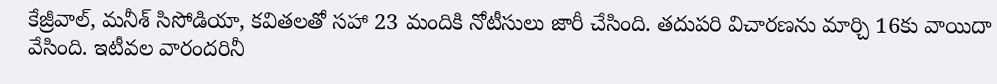కేజ్రీవాల్, మనీశ్ సిసోడియా, కవితలతో సహా 23 మందికి నోటీసులు జారీ చేసింది. తదుపరి విచారణను మార్చి 16కు వాయిదా వేసింది. ఇటీవల వారందరినీ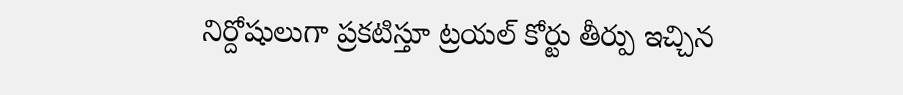నిర్దోషులుగా ప్రకటిస్తూ ట్రయల్ కోర్టు తీర్పు ఇచ్చిన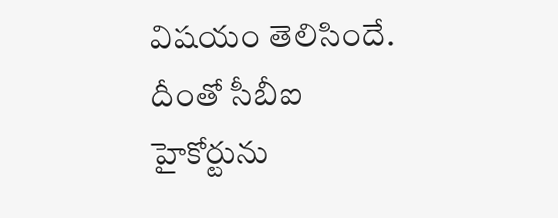విషయం తెలిసిందే. దీంతో సీబీఐ హైకోర్టును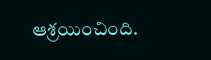ఆశ్రయించింది.